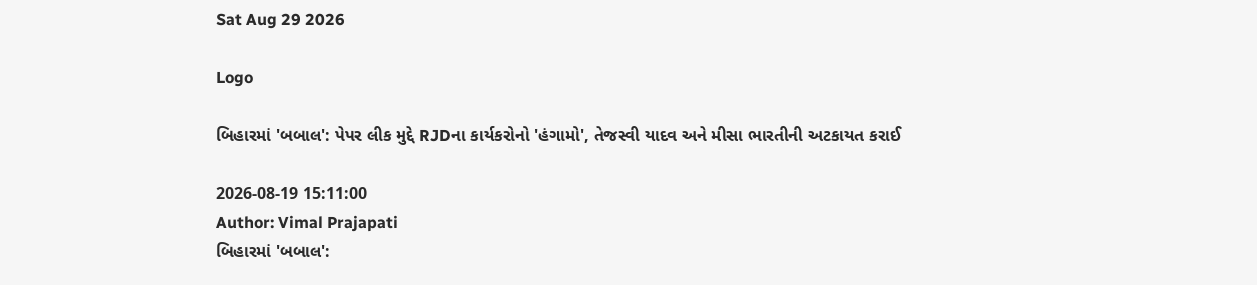Sat Aug 29 2026

Logo

બિહારમાં 'બબાલ': પેપર લીક મુદ્દે RJDના કાર્યકરોનો 'હંગામો', તેજસ્વી યાદવ અને મીસા ભારતીની અટકાયત કરાઈ

2026-08-19 15:11:00
Author: Vimal Prajapati
બિહારમાં 'બબાલ':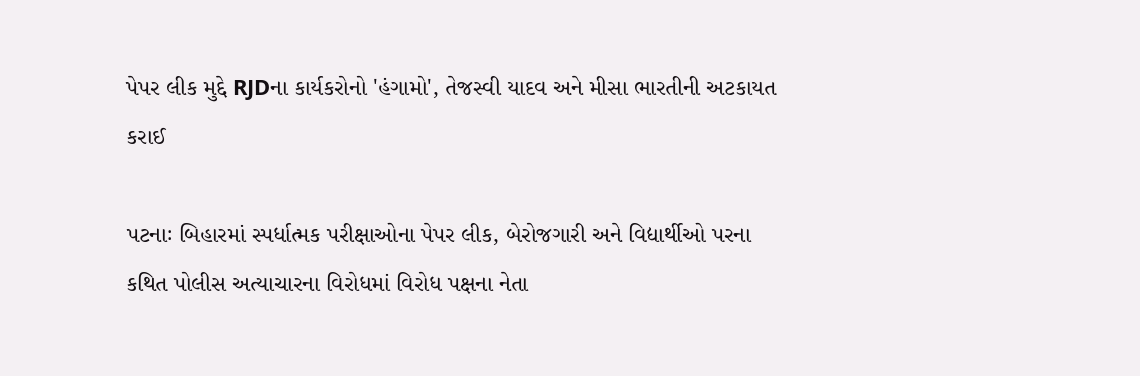પેપર લીક મુદ્દે RJDના કાર્યકરોનો 'હંગામો', તેજસ્વી યાદવ અને મીસા ભારતીની અટકાયત કરાઈ

પટનાઃ બિહારમાં સ્પર્ધાત્મક પરીક્ષાઓના પેપર લીક, બેરોજગારી અને વિદ્યાર્થીઓ પરના કથિત પોલીસ અત્યાચારના વિરોધમાં વિરોધ પક્ષના નેતા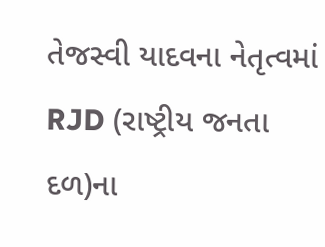તેજસ્વી યાદવના નેતૃત્વમાં RJD (રાષ્ટ્રીય જનતા દળ)ના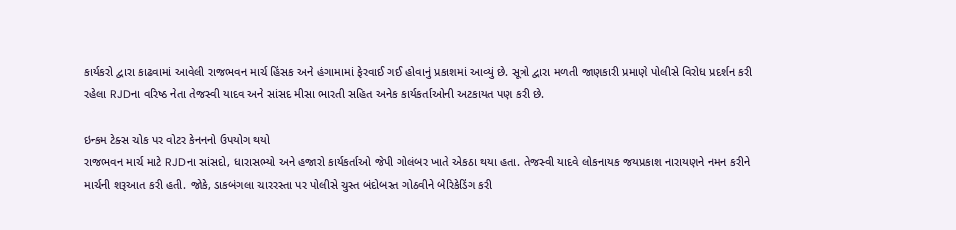કાર્યકરો દ્વારા કાઢવામાં આવેલી રાજભવન માર્ચ હિંસક અને હંગામામાં ફેરવાઈ ગઈ હોવાનું પ્રકાશમાં આવ્યું છે. સૂત્રો દ્વારા મળતી જાણકારી પ્રમાણે પોલીસે વિરોધ પ્રદર્શન કરી રહેલા RJDના વરિષ્ઠ નેતા તેજસ્વી યાદવ અને સાંસદ મીસા ભારતી સહિત અનેક કાર્યકર્તાઓની અટકાયત પણ કરી છે.

ઇન્કમ ટેક્સ ચોક પર વોટર કેનનનો ઉપયોગ થયો
રાજભવન માર્ચ માટે RJDના સાંસદો, ધારાસભ્યો અને હજારો કાર્યકર્તાઓ જેપી ગોલંબર ખાતે એકઠા થયા હતા. તેજસ્વી યાદવે લોકનાયક જયપ્રકાશ નારાયણને નમન કરીને માર્ચની શરૂઆત કરી હતી. જોકે, ડાકબંગલા ચારરસ્તા પર પોલીસે ચુસ્ત બંદોબસ્ત ગોઠવીને બેરિકેડિંગ કરી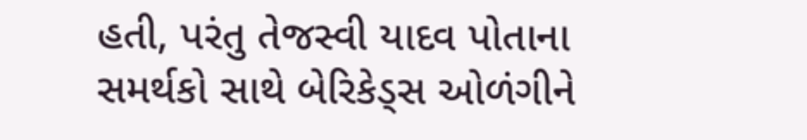હતી, પરંતુ તેજસ્વી યાદવ પોતાના સમર્થકો સાથે બેરિકેડ્સ ઓળંગીને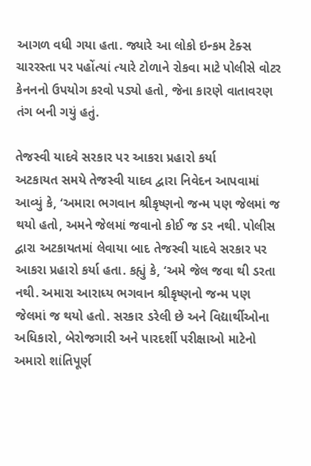આગળ વધી ગયા હતા. જ્યારે આ લોકો ઇન્કમ ટેક્સ ચારરસ્તા પર પહોંત્યાં ત્યારે ટોળાને રોકવા માટે પોલીસે વોટર કેનનનો ઉપયોગ કરવો પડ્યો હતો, જેના કારણે વાતાવરણ તંગ બની ગયું હતું.

તેજસ્વી યાદવે સરકાર પર આકરા પ્રહારો કર્યા
અટકાયત સમયે તેજસ્વી યાદવ દ્વારા નિવેદન આપવામાં આવ્યું કે, ‘અમારા ભગવાન શ્રીકૃષ્ણનો જન્મ પણ જેલમાં જ થયો હતો, અમને જેલમાં જવાનો કોઈ જ ડર નથી. પોલીસ દ્વારા અટકાયતમાં લેવાયા બાદ તેજસ્વી યાદવે સરકાર પર આકરા પ્રહારો કર્યા હતા. કહ્યું કે, ‘અમે જેલ જવા થી ડરતા નથી. અમારા આરાધ્ય ભગવાન શ્રીકૃષ્ણનો જન્મ પણ જેલમાં જ થયો હતો. સરકાર ડરેલી છે અને વિદ્યાર્થીઓના અધિકારો, બેરોજગારી અને પારદર્શી પરીક્ષાઓ માટેનો અમારો શાંતિપૂર્ણ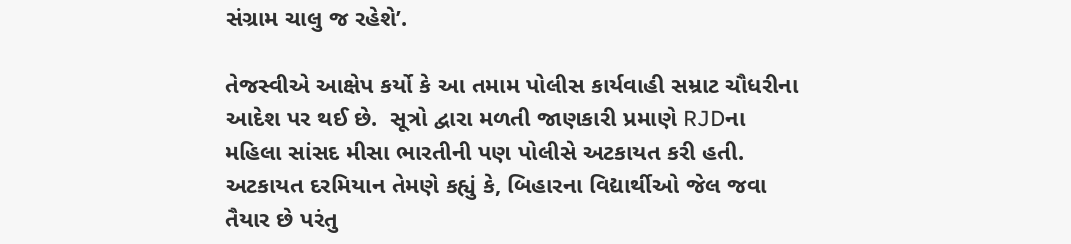સંગ્રામ ચાલુ જ રહેશે’.

તેજસ્વીએ આક્ષેપ કર્યો કે આ તમામ પોલીસ કાર્યવાહી સમ્રાટ ચૌધરીના આદેશ પર થઈ છે.  સૂત્રો દ્વારા મળતી જાણકારી પ્રમાણે RJDના મહિલા સાંસદ મીસા ભારતીની પણ પોલીસે અટકાયત કરી હતી. અટકાયત દરમિયાન તેમણે કહ્યું કે, બિહારના વિદ્યાર્થીઓ જેલ જવા તૈયાર છે પરંતુ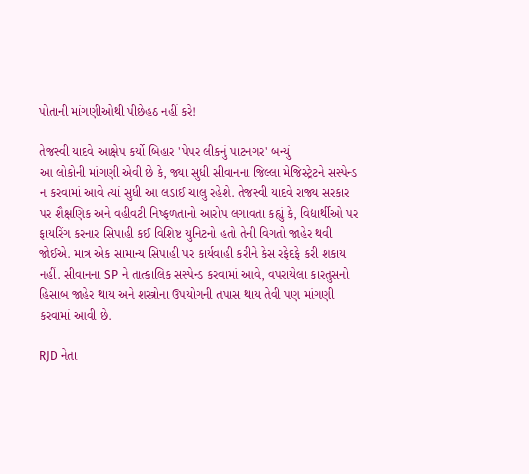પોતાની માંગણીઓથી પીછેહઠ નહીં કરે!

તેજસ્વી યાદવે આક્ષેપ કર્યો બિહાર 'પેપર લીકનું પાટનગર' બન્યું
આ લોકોની માંગણી એવી છે કે, જ્યા સુધી સીવાનના જિલ્લા મેજિસ્ટ્રેટને સસ્પેન્ડ ન કરવામાં આવે ત્યાં સુધી આ લડાઈ ચાલુ રહેશે. તેજસ્વી યાદવે રાજ્ય સરકાર પર શૈક્ષણિક અને વહીવટી નિષ્ફળતાનો આરોપ લગાવતા કહ્યું કે, વિદ્યાર્થીઓ પર ફાયરિંગ કરનાર સિપાહી કઈ વિશિષ્ટ યુનિટનો હતો તેની વિગતો જાહેર થવી જોઈએ. માત્ર એક સામાન્ય સિપાહી પર કાર્યવાહી કરીને કેસ રફેદફે કરી શકાય નહીં. સીવાનના SP ને તાત્કાલિક સસ્પેન્ડ કરવામાં આવે, વપરાયેલા કારતુસનો હિસાબ જાહેર થાય અને શસ્ત્રોના ઉપયોગની તપાસ થાય તેવી પણ માંગણી કરવામાં આવી છે.

RJD નેતા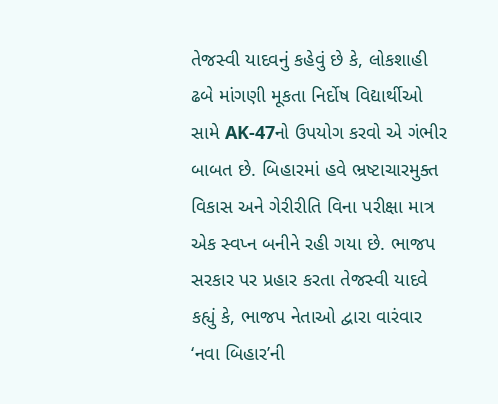તેજસ્વી યાદવનું કહેવું છે કે, લોકશાહી ઢબે માંગણી મૂકતા નિર્દોષ વિદ્યાર્થીઓ સામે AK-47નો ઉપયોગ કરવો એ ગંભીર બાબત છે. બિહારમાં હવે ભ્રષ્ટાચારમુક્ત વિકાસ અને ગેરીરીતિ વિના પરીક્ષા માત્ર એક સ્વપ્ન બનીને રહી ગયા છે. ભાજપ સરકાર પર પ્રહાર કરતા તેજસ્વી યાદવે કહ્યું કે, ભાજપ નેતાઓ દ્વારા વારંવાર ‘નવા બિહાર’ની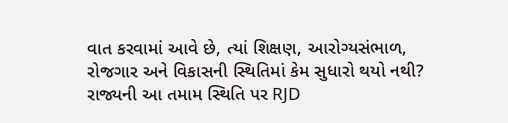વાત કરવામાં આવે છે, ત્યાં શિક્ષણ, આરોગ્યસંભાળ, રોજગાર અને વિકાસની સ્થિતિમાં કેમ સુધારો થયો નથી? રાજ્યની આ તમામ સ્થિતિ પર RJD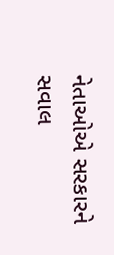નેતાઓએ સરકારને સવાલ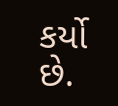કર્યો છે.